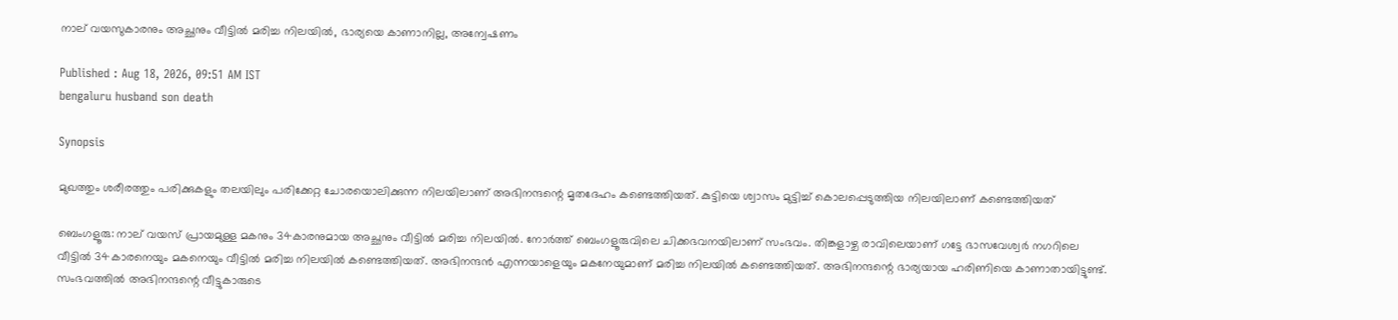നാല് വയസുകാരനും അച്ഛനും വീട്ടിൽ മരിച്ച നിലയിൽ, ഭാര്യയെ കാണാനില്ല, അന്വേഷണം

Published : Aug 18, 2026, 09:51 AM IST
bengaluru husband son death

Synopsis

മുഖത്തും ശരീരത്തും പരിക്കുകളും തലയിലും പരിക്കേറ്റ ചോരയൊലിക്കുന്ന നിലയിലാണ് അഭിനന്ദന്റെ മൃതദേഹം കണ്ടെത്തിയത്. കുട്ടിയെ ശ്വാസം മുട്ടിച്ച് കൊലപ്പെടുത്തിയ നിലയിലാണ് കണ്ടെത്തിയത്

ബെംഗളൂരു: നാല് വയസ് പ്രായമുള്ള മകനും 34കാരനുമായ അച്ഛനും വീട്ടിൽ മരിച്ച നിലയിൽ. നോർത്ത് ബെംഗളൂരുവിലെ ചിക്കഭവനയിലാണ് സംഭവം. തിങ്കളാഴ്ച രാവിലെയാണ് ഗട്ടേ ഭാസവേശ്വർ നഗറിലെ വീട്ടിൽ 34കാരനെയും മകനെയും വീട്ടിൽ മരിച്ച നിലയിൽ കണ്ടെത്തിയത്. അഭിനന്ദൻ എന്നയാളെയും മകനേയുമാണ് മരിച്ച നിലയിൽ കണ്ടെത്തിയത്. അഭിനന്ദന്റെ ഭാര്യയായ ഹരിണിയെ കാണാതായിട്ടുണ്ട്. സംഭവത്തിൽ അഭിനന്ദന്റെ വീട്ടുകാരുടെ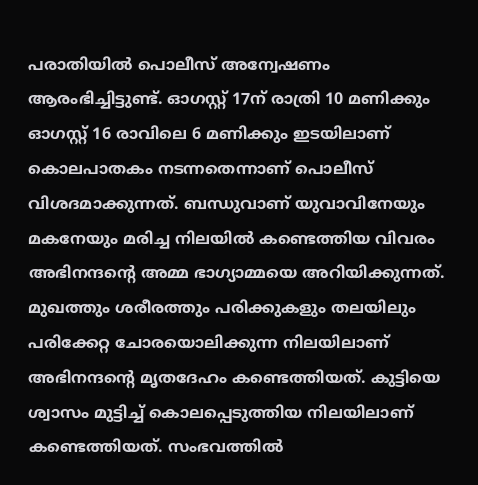പരാതിയിൽ പൊലീസ് അന്വേഷണം ആരംഭിച്ചിട്ടുണ്ട്. ഓഗസ്റ്റ് 17ന് രാത്രി 10 മണിക്കും ഓഗസ്റ്റ് 16 രാവിലെ 6 മണിക്കും ഇടയിലാണ് കൊലപാതകം നടന്നതെന്നാണ് പൊലീസ് വിശദമാക്കുന്നത്. ബന്ധുവാണ് യുവാവിനേയും മകനേയും മരിച്ച നിലയിൽ കണ്ടെത്തിയ വിവരം അഭിനന്ദന്റെ അമ്മ ഭാഗ്യാമ്മയെ അറിയിക്കുന്നത്. മുഖത്തും ശരീരത്തും പരിക്കുകളും തലയിലും പരിക്കേറ്റ ചോരയൊലിക്കുന്ന നിലയിലാണ് അഭിനന്ദന്റെ മൃതദേഹം കണ്ടെത്തിയത്. കുട്ടിയെ ശ്വാസം മുട്ടിച്ച് കൊലപ്പെടുത്തിയ നിലയിലാണ് കണ്ടെത്തിയത്. സംഭവത്തിൽ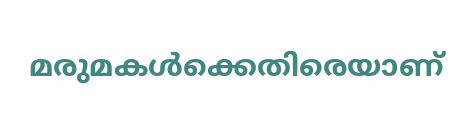മരുമകൾക്കെതിരെയാണ്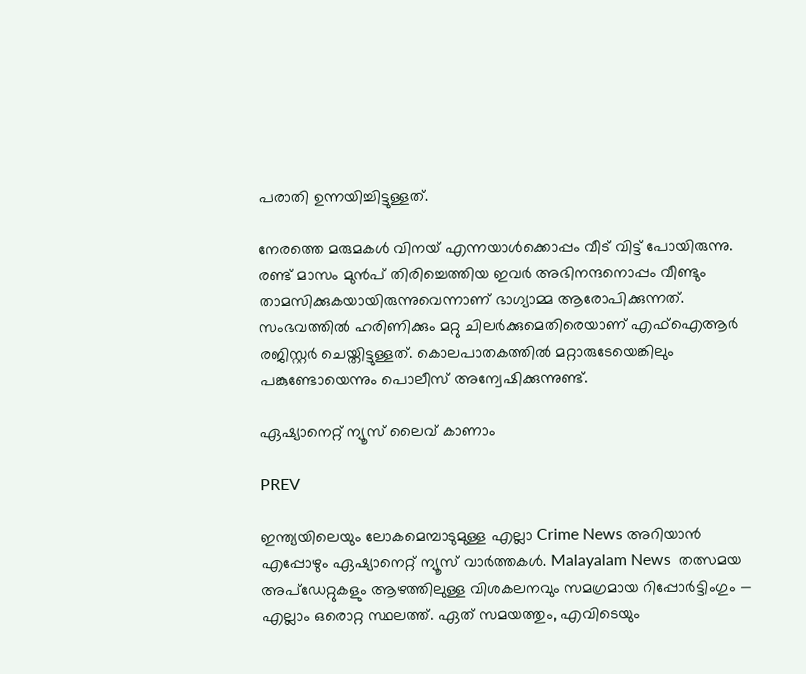പരാതി ഉന്നയിച്ചിട്ടുള്ളത്.

നേരത്തെ മരുമകൾ വിനയ് എന്നയാൾക്കൊപ്പം വീട് വിട്ട് പോയിരുന്നു. രണ്ട് മാസം മുൻപ് തിരിച്ചെത്തിയ ഇവർ അഭിനന്ദനൊപ്പം വീണ്ടും താമസിക്കുകയായിരുന്നുവെന്നാണ് ഭാഗ്യാമ്മ ആരോപിക്കുന്നത്. സംഭവത്തിൽ ഹരിണിക്കും മറ്റു ചിലർക്കുമെതിരെയാണ് എഫ്ഐആർ രജിസ്റ്റർ ചെയ്തിട്ടുള്ളത്. കൊലപാതകത്തിൽ മറ്റാരുടേയെങ്കിലും പങ്കുണ്ടോയെന്നും പൊലീസ് അന്വേഷിക്കുന്നുണ്ട്.

ഏഷ്യാനെറ്റ് ന്യൂസ് ലൈവ് കാണാം

PREV

ഇന്ത്യയിലെയും ലോകമെമ്പാടുമുള്ള എല്ലാ Crime News അറിയാൻ എപ്പോഴും ഏഷ്യാനെറ്റ് ന്യൂസ് വാർത്തകൾ. Malayalam News  തത്സമയ അപ്‌ഡേറ്റുകളും ആഴത്തിലുള്ള വിശകലനവും സമഗ്രമായ റിപ്പോർട്ടിംഗും — എല്ലാം ഒരൊറ്റ സ്ഥലത്ത്. ഏത് സമയത്തും, എവിടെയും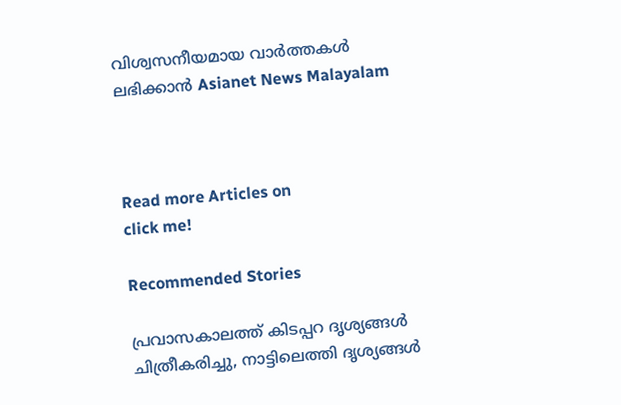വിശ്വസനീയമായ വാർത്തകൾ ലഭിക്കാൻ Asianet News Malayalam



Read more Articles on
click me!

Recommended Stories

പ്രവാസകാലത്ത് കിടപ്പറ ദൃശ്യങ്ങൾ ചിത്രീകരിച്ചു, നാട്ടിലെത്തി ദൃശ്യങ്ങൾ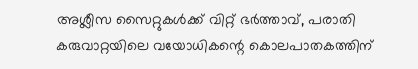അശ്ലീസ സൈറ്റുകൾക്ക് വിറ്റ് ഭർത്താവ്, പരാതി
കരുവാറ്റയിലെ വയോധികന്റെ കൊലപാതകത്തിന്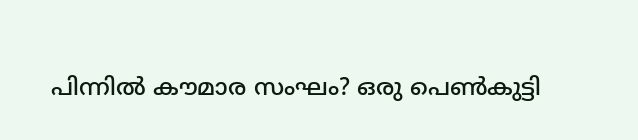പിന്നിൽ കൗമാര സംഘം? ഒരു പെൺകുട്ടി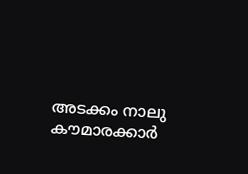അടക്കം നാലു കൗമാരക്കാർ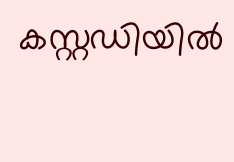കസ്റ്റഡിയിൽ